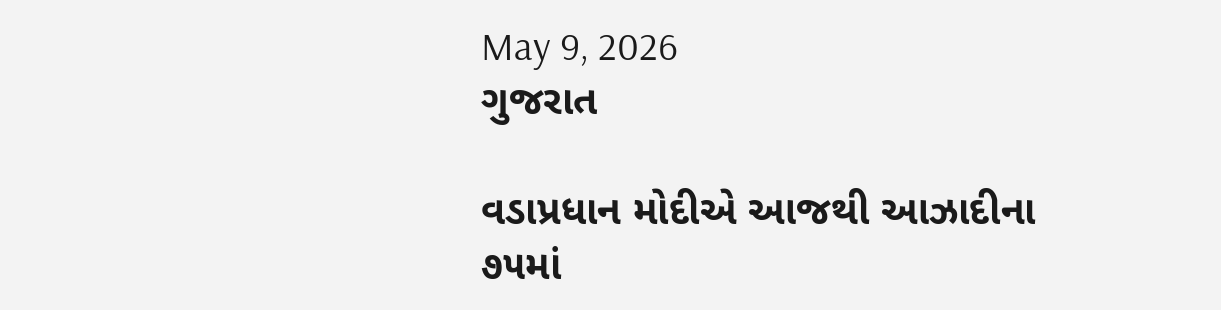May 9, 2026
ગુજરાત

વડાપ્રધાન મોદીએ આજથી આઝાદીના ૭૫માં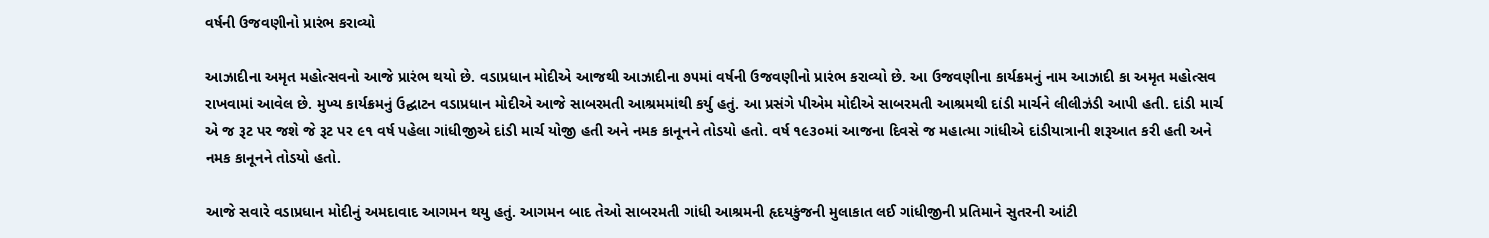વર્ષની ઉજવણીનો પ્રારંભ કરાવ્યો

આઝાદીના અમૃત મહોત્સવનો આજે પ્રારંભ થયો છે. વડાપ્રધાન મોદીએ આજથી આઝાદીના ૭૫માં વર્ષની ઉજવણીનો પ્રારંભ કરાવ્યો છે. આ ઉજવણીના કાર્યક્રમનું નામ આઝાદી કા અમૃત મહોત્સવ રાખવામાં આવેલ છે. મુખ્ય કાર્યક્રમનું ઉદ્ઘાટન વડાપ્રધાન મોદીએ આજે સાબરમતી આશ્રમમાંથી કર્યુ હતું. આ પ્રસંગે પીએમ મોદીએ સાબરમતી આશ્રમથી દાંડી માર્ચને લીલીઝંડી આપી હતી. દાંડી માર્ચ એ જ રૂટ પર જશે જે રૂટ પર ૯૧ વર્ષ પહેલા ગાંધીજીએ દાંડી માર્ચ યોજી હતી અને નમક કાનૂનને તોડયો હતો. વર્ષ ૧૯૩૦માં આજના દિવસે જ મહાત્મા ગાંધીએ દાંડીયાત્રાની શરૂઆત કરી હતી અને નમક કાનૂનને તોડયો હતો.

આજે સવારે વડાપ્રધાન મોદીનું અમદાવાદ આગમન થયુ હતું. આગમન બાદ તેઓ સાબરમતી ગાંધી આશ્રમની હૃદયકુંજની મુલાકાત લઈ ગાંધીજીની પ્રતિમાને સુતરની આંટી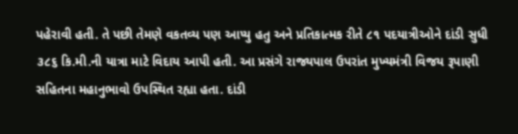પહેરાવી હતી. તે પછી તેમણે વકતવ્ય પણ આપ્યુ હતુ અને પ્રતિકાત્મક રીતે ૮૧ પદયાત્રીઓને દાંડી સુધી ૩૮૬ કિ.મી.ની યાત્રા માટે વિદાય આપી હતી. આ પ્રસંગે રાજ્યપાલ ઉપરાંત મુખ્યમંત્રી વિજય રૂપાણી સહિતના મહાનુભાવો ઉપસ્થિત રહ્યા હતા. દાંડી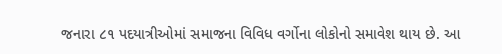જનારા ૮૧ પદયાત્રીઓમાં સમાજના વિવિધ વર્ગોના લોકોનો સમાવેશ થાય છે. આ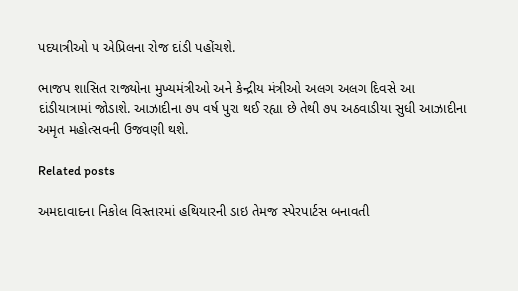પદયાત્રીઓ ૫ એપ્રિલના રોજ દાંડી પહોંચશે.

ભાજપ શાસિત રાજ્યોના મુખ્યમંત્રીઓ અને કેન્દ્રીય મંત્રીઓ અલગ અલગ દિવસે આ દાંડીયાત્રામાં જોડાશે. આઝાદીના ૭૫ વર્ષ પુરા થઈ રહ્યા છે તેથી ૭૫ અઠવાડીયા સુધી આઝાદીના અમૃત મહોત્સવની ઉજવણી થશે.

Related posts

અમદાવાદના નિકોલ વિસ્તારમાં હથિયારની ડાઇ તેમજ સ્પેરપાર્ટસ બનાવતી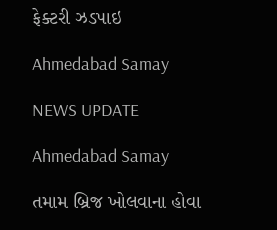ફેક્ટરી ઝડપાઇ

Ahmedabad Samay

NEWS UPDATE

Ahmedabad Samay

તમામ બ્રિજ ખોલવાના હોવા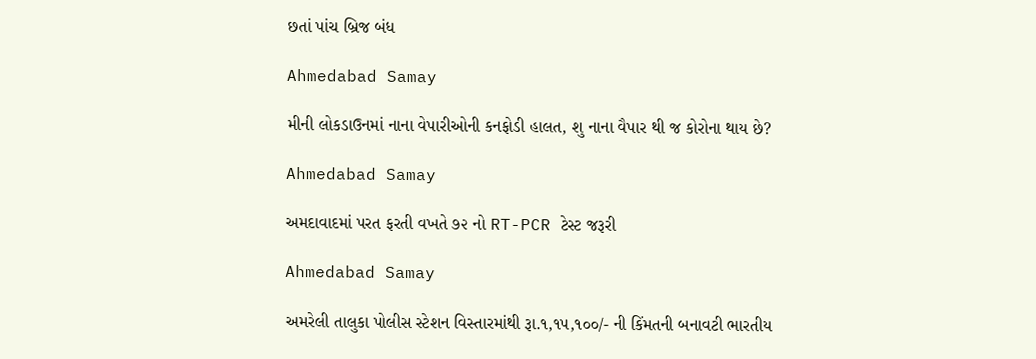છતાં પાંચ બ્રિજ બંધ

Ahmedabad Samay

મીની લોકડાઉનમાં નાના વેપારીઓની કનફોડી હાલત, શુ નાના વૈપાર થી જ કોરોના થાય છે?

Ahmedabad Samay

અમદાવાદમાં પરત ફરતી વખતે ૭૨ નો RT-PCR ટેસ્ટ જરૂરી

Ahmedabad Samay

અમરેલી તાલુકા પોલીસ સ્ટેશન વિસ્તારમાંથી રૂા.૧,૧૫,૧૦૦/- ની કિંમતની બનાવટી ભારતીય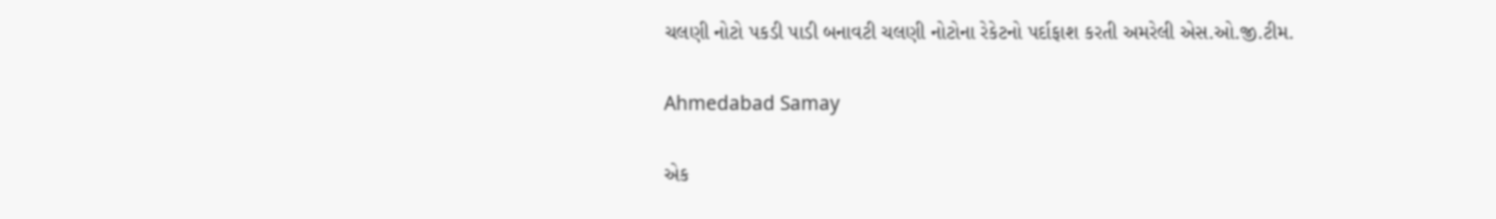ચલણી નોટો પકડી પાડી બનાવટી ચલણી નોટોના રેકેટનો પર્દાફાશ કરતી અમરેલી એસ.ઓ.જી.ટીમ.

Ahmedabad Samay

એક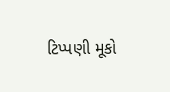ટિપ્પણી મૂકો